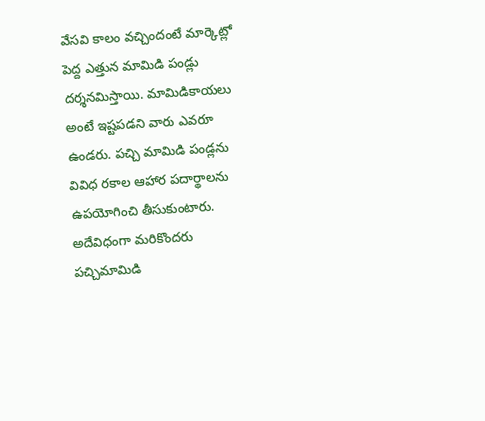వేసవి కాలం వచ్చిందంటే మార్కెట్లో పెద్ద ఎత్తున మామిడి పండ్లు దర్శనమిస్తాయి. మామిడికాయలు అంటే ఇష్టపడని వారు ఎవరూ ఉండరు. పచ్చి మామిడి పండ్లను వివిధ రకాల ఆహార పదార్థాలను ఉపయోగించి తీసుకుంటారు. అదేవిధంగా మరికొందరు పచ్చిమామిడి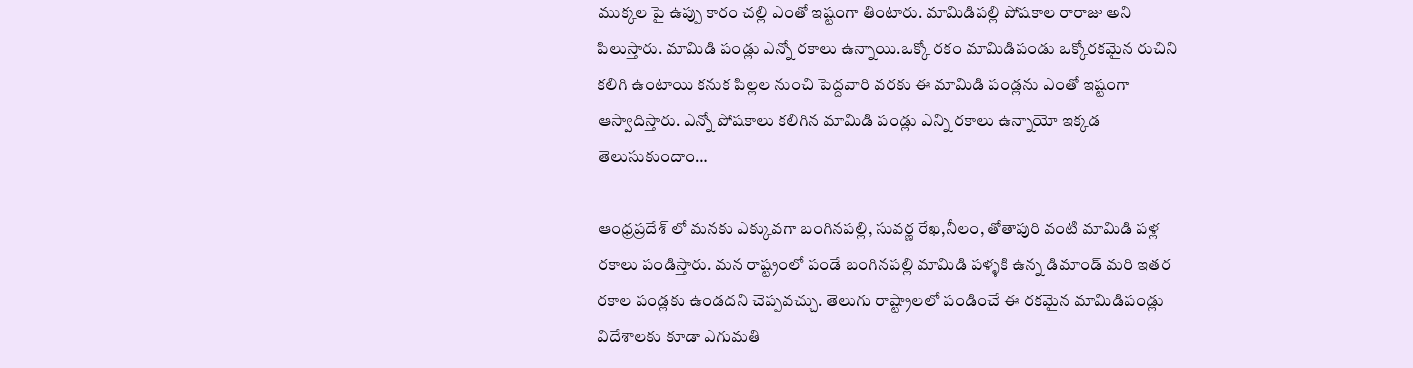ముక్కల పై ఉప్పు కారం చల్లి ఎంతో ఇష్టంగా తింటారు. మామిడిపల్లి పోషకాల రారాజు అని పిలుస్తారు. మామిడి పండ్లు ఎన్నో రకాలు ఉన్నాయి.ఒక్కో రకం మామిడిపండు ఒక్కోరకమైన రుచిని కలిగి ఉంటాయి కనుక పిల్లల నుంచి పెద్దవారి వరకు ఈ మామిడి పండ్లను ఎంతో ఇష్టంగా ఆస్వాదిస్తారు. ఎన్నో పోషకాలు కలిగిన మామిడి పండ్లు ఎన్ని రకాలు ఉన్నాయో ఇక్కడ తెలుసుకుందాం…

ఆంధ్రప్రదేశ్ లో మనకు ఎక్కువగా బంగినపల్లి, సువర్ణ రేఖ,నీలం, తోతాపురి వంటి మామిడి పళ్ల రకాలు పండిస్తారు. మన రాష్ట్రంలో పండే బంగినపల్లి మామిడి పళ్ళకి ఉన్న డిమాండ్ మరి ఇతర రకాల పండ్లకు ఉండదని చెప్పవచ్చు. తెలుగు రాష్ట్రాలలో పండించే ఈ రకమైన మామిడిపండ్లు విదేశాలకు కూడా ఎగుమతి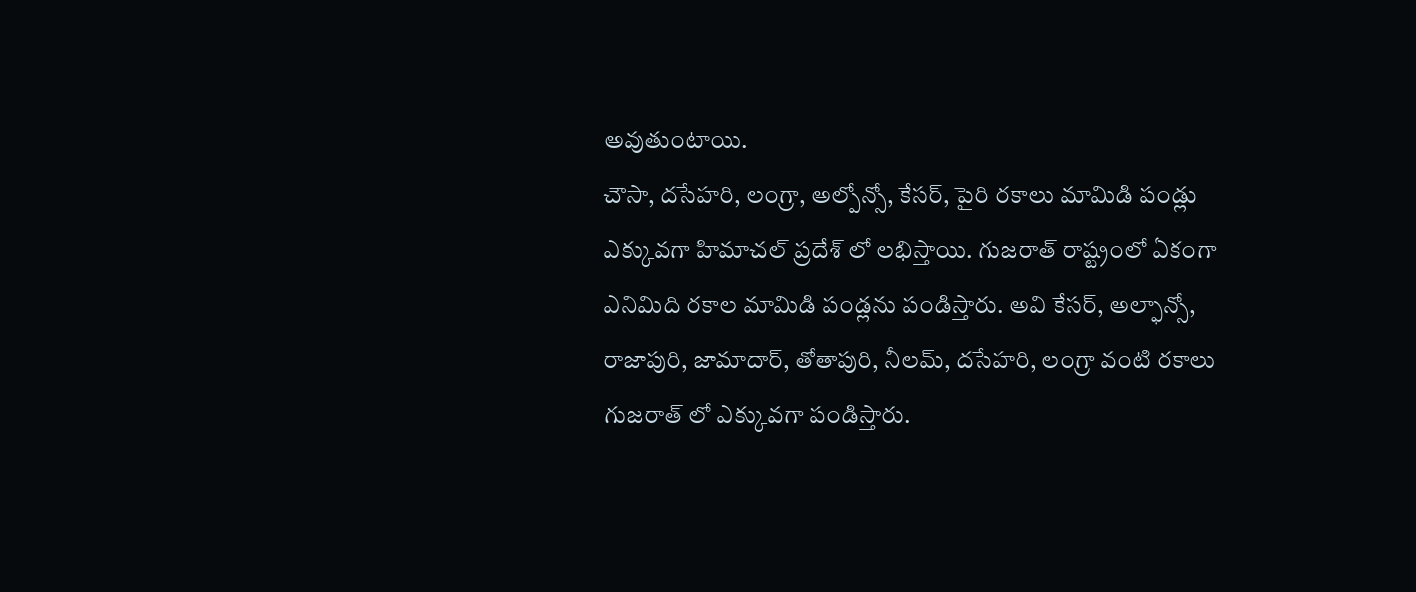అవుతుంటాయి.
చౌసా, దసేహరి, లంగ్రా, అల్పోన్సో, కేసర్, పైరి రకాలు మామిడి పండ్లు ఎక్కువగా హిమాచల్ ప్రదేశ్ లో లభిస్తాయి. గుజరాత్ రాష్ట్రంలో ఏకంగా ఎనిమిది రకాల మామిడి పండ్లను పండిస్తారు. అవి కేసర్, అల్ఫాన్సో, రాజాపురి, జామాదార్, తోతాపురి, నీలమ్, దసేహరి, లంగ్రా వంటి రకాలు గుజరాత్ లో ఎక్కువగా పండిస్తారు.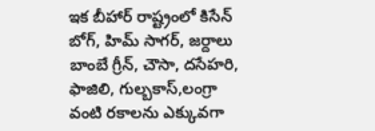ఇక బీహార్ రాష్ట్రంలో కిసేన్ బోగ్, హిమ్ సాగర్, జర్దాలు బాంబే గ్రీన్, చౌసా, దసేహరి, ఫాజిలి, గుల్బకాస్,లంగ్రా వంటి రకాలను ఎక్కువగా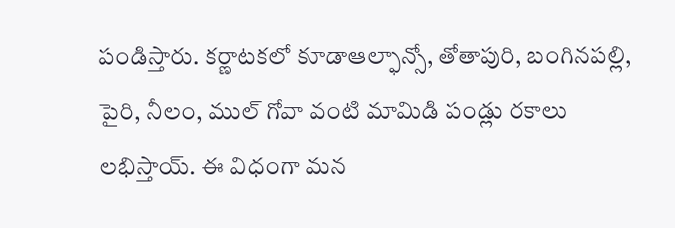పండిస్తారు. కర్ణాటకలో కూడాఆల్ఫాన్సో, తోతాపురి, బంగినపల్లి, పైరి, నీలం, ముల్ గోవా వంటి మామిడి పండ్లు రకాలు లభిస్తాయ్. ఈ విధంగా మన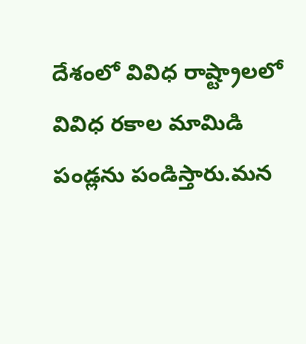దేశంలో వివిధ రాష్ట్రాలలో వివిధ రకాల మామిడి పండ్లను పండిస్తారు.మన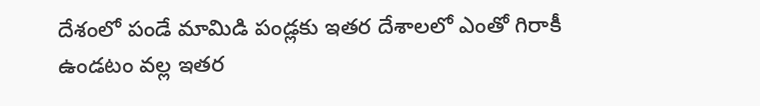దేశంలో పండే మామిడి పండ్లకు ఇతర దేశాలలో ఎంతో గిరాకీ ఉండటం వల్ల ఇతర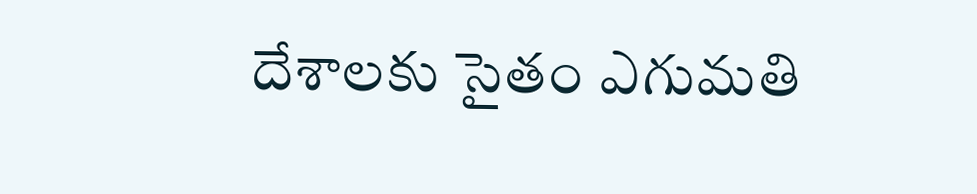దేశాలకు సైతం ఎగుమతి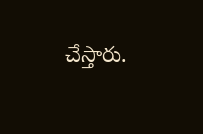చేస్తారు.